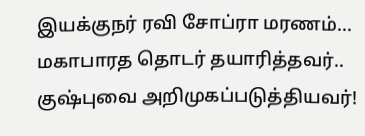இயக்குநர் ரவி சோப்ரா மரணம்... மகாபாரத தொடர் தயாரித்தவர்.. குஷ்புவை அறிமுகப்படுத்தியவர்!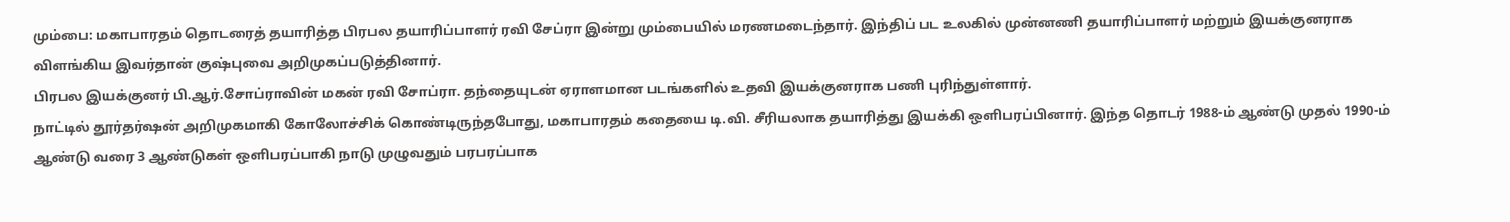மும்பை: மகாபாரதம் தொடரைத் தயாரித்த பிரபல தயாரிப்பாளர் ரவி சேப்ரா இன்று மும்பையில் மரணமடைந்தார். இந்திப் பட உலகில் முன்னணி தயாரிப்பாளர் மற்றும் இயக்குனராக விளங்கிய இவர்தான் குஷ்புவை அறிமுகப்படுத்தினார்.
பிரபல இயக்குனர் பி.ஆர்.சோப்ராவின் மகன் ரவி சோப்ரா. தந்தையுடன் ஏராளமான படங்களில் உதவி இயக்குனராக பணி புரிந்துள்ளார்.
நாட்டில் தூர்தர்ஷன் அறிமுகமாகி கோலோச்சிக் கொண்டிருந்தபோது, மகாபாரதம் கதையை டி.வி. சீரியலாக தயாரித்து இயக்கி ஒளிபரப்பினார். இந்த தொடர் 1988-ம் ஆண்டு முதல் 1990-ம் ஆண்டு வரை 3 ஆண்டுகள் ஒளிபரப்பாகி நாடு முழுவதும் பரபரப்பாக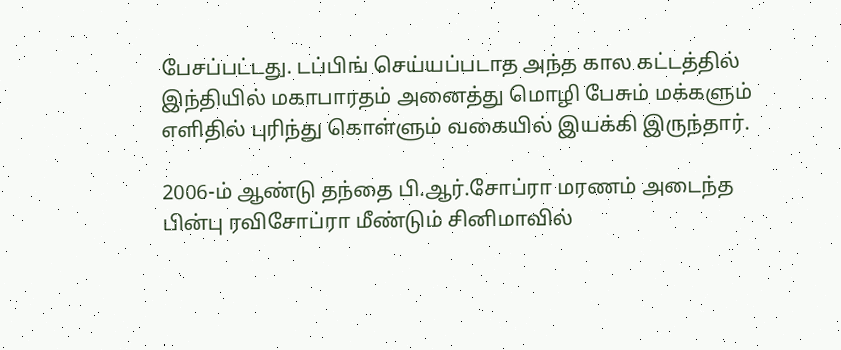பேசப்பட்டது. டப்பிங் செய்யப்படாத அந்த கால கட்டத்தில் இந்தியில் மகாபாரதம் அனைத்து மொழி பேசும் மக்களும் எளிதில் புரிந்து கொள்ளும் வகையில் இயக்கி இருந்தார்.

2006-ம் ஆண்டு தந்தை பி.ஆர்.சோப்ரா மரணம் அடைந்த பின்பு ரவிசோப்ரா மீண்டும் சினிமாவில்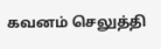கவனம் செலுத்தி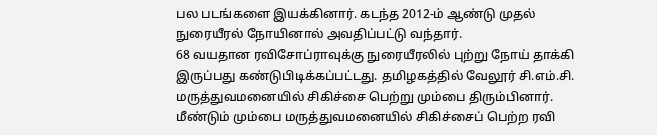பல படங்களை இயக்கினார். கடந்த 2012-ம் ஆண்டு முதல் நுரையீரல் நோயினால் அவதிப்பட்டு வந்தார்.
68 வயதான ரவிசோப்ராவுக்கு நுரையீரலில் புற்று நோய் தாக்கி இருப்பது கண்டுபிடிக்கப்பட்டது. தமிழகத்தில் வேலூர் சி.எம்.சி. மருத்துவமனையில் சிகிச்சை பெற்று மும்பை திரும்பினார். மீண்டும் மும்பை மருத்துவமனையில் சிகிச்சைப் பெற்ற ரவி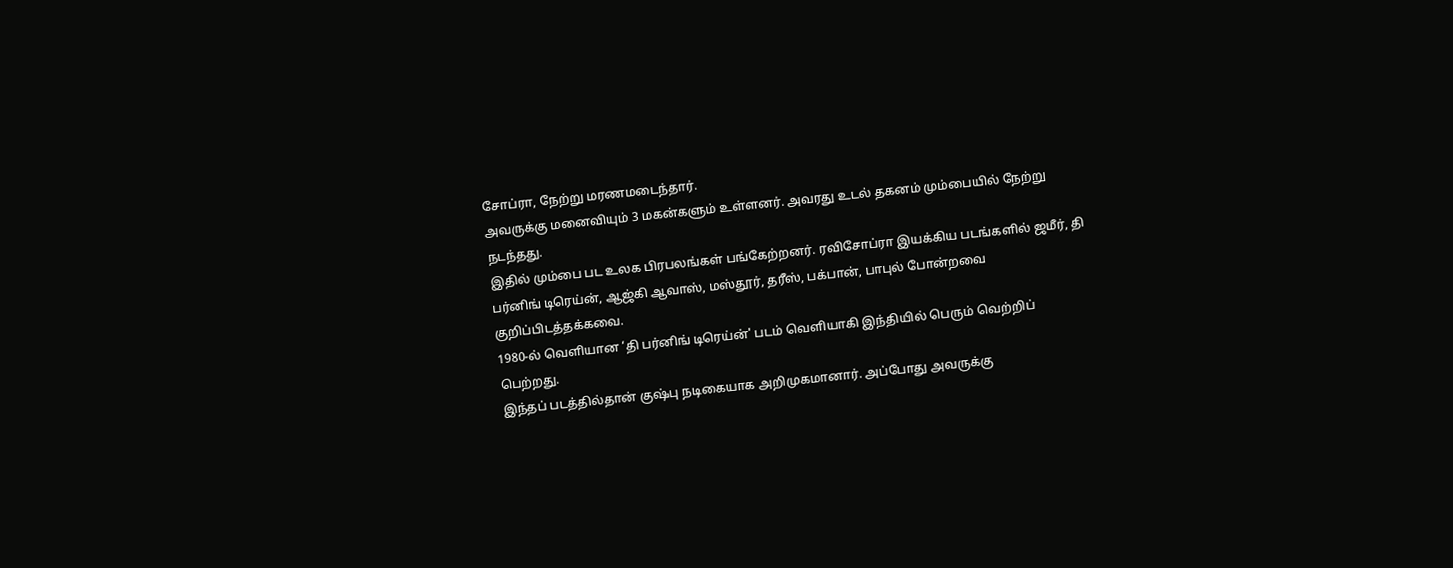சோப்ரா, நேற்று மரணமடைந்தார்.
அவருக்கு மனைவியும் 3 மகன்களும் உள்ளனர். அவரது உடல் தகனம் மும்பையில் நேற்று நடந்தது.
இதில் மும்பை பட உலக பிரபலங்கள் பங்கேற்றனர். ரவிசோப்ரா இயக்கிய படங்களில் ஜமீர், தி பர்னிங் டிரெய்ன், ஆஜ்கி ஆவாஸ், மஸ்தூர், தரீஸ், பக்பான், பாபுல் போன்றவை குறிப்பிடத்தக்கவை.
1980-ல் வெளியான ‘தி பர்னிங் டிரெய்ன்' படம் வெளியாகி இந்தியில் பெரும் வெற்றிப் பெற்றது.
இந்தப் படத்தில்தான் குஷ்பு நடிகையாக அறிமுகமானார். அப்போது அவருக்கு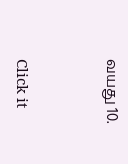வயது 10.


Click it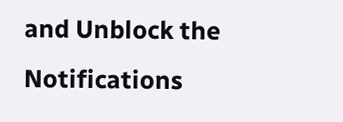and Unblock the Notifications